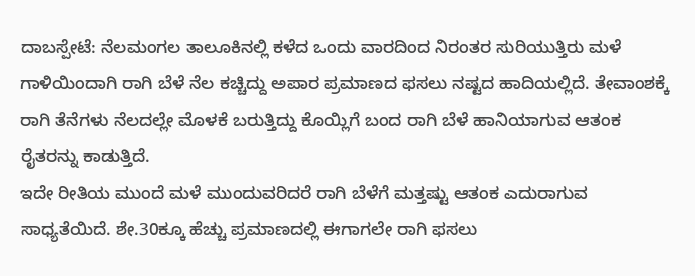ದಾಬಸ್ಪೇಟೆ: ನೆಲಮಂಗಲ ತಾಲೂಕಿನಲ್ಲಿ ಕಳೆದ ಒಂದು ವಾರದಿಂದ ನಿರಂತರ ಸುರಿಯುತ್ತಿರು ಮಳೆ ಗಾಳಿಯಿಂದಾಗಿ ರಾಗಿ ಬೆಳೆ ನೆಲ ಕಚ್ಚಿದ್ದು ಅಪಾರ ಪ್ರಮಾಣದ ಫಸಲು ನಷ್ಟದ ಹಾದಿಯಲ್ಲಿದೆ. ತೇವಾಂಶಕ್ಕೆ ರಾಗಿ ತೆನೆಗಳು ನೆಲದಲ್ಲೇ ಮೊಳಕೆ ಬರುತ್ತಿದ್ದು ಕೊಯ್ಲಿಗೆ ಬಂದ ರಾಗಿ ಬೆಳೆ ಹಾನಿಯಾಗುವ ಆತಂಕ ರೈತರನ್ನು ಕಾಡುತ್ತಿದೆ.
ಇದೇ ರೀತಿಯ ಮುಂದೆ ಮಳೆ ಮುಂದುವರಿದರೆ ರಾಗಿ ಬೆಳೆಗೆ ಮತ್ತಷ್ಟು ಆತಂಕ ಎದುರಾಗುವ ಸಾಧ್ಯತೆಯಿದೆ. ಶೇ.30ಕ್ಕೂ ಹೆಚ್ಚು ಪ್ರಮಾಣದಲ್ಲಿ ಈಗಾಗಲೇ ರಾಗಿ ಫಸಲು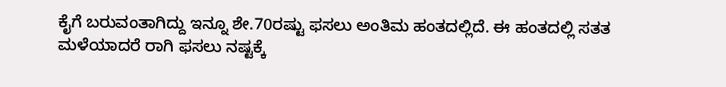ಕೈಗೆ ಬರುವಂತಾಗಿದ್ದು ಇನ್ನೂ ಶೇ.70ರಷ್ಟು ಫಸಲು ಅಂತಿಮ ಹಂತದಲ್ಲಿದೆ. ಈ ಹಂತದಲ್ಲಿ ಸತತ ಮಳೆಯಾದರೆ ರಾಗಿ ಫಸಲು ನಷ್ಟಕ್ಕೆ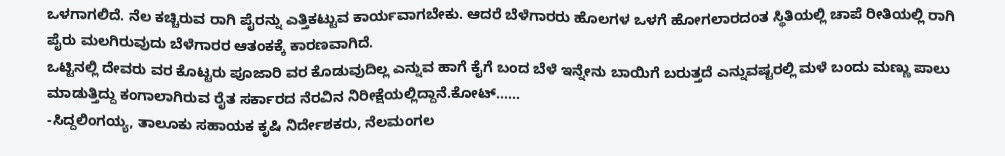ಒಳಗಾಗಲಿದೆ. ನೆಲ ಕಚ್ಚಿರುವ ರಾಗಿ ಪೈರನ್ನು ಎತ್ತಿಕಟ್ಟುವ ಕಾರ್ಯವಾಗಬೇಕು. ಆದರೆ ಬೆಳೆಗಾರರು ಹೊಲಗಳ ಒಳಗೆ ಹೋಗಲಾರದಂತ ಸ್ಥಿತಿಯಲ್ಲಿ ಚಾಪೆ ರೀತಿಯಲ್ಲಿ ರಾಗಿ ಪೈರು ಮಲಗಿರುವುದು ಬೆಳೆಗಾರರ ಆತಂಕಕ್ಕೆ ಕಾರಣವಾಗಿದೆ.
ಒಟ್ಟಿನಲ್ಲಿ ದೇವರು ವರ ಕೊಟ್ಟರು ಪೂಜಾರಿ ವರ ಕೊಡುವುದಿಲ್ಲ ಎನ್ನುವ ಹಾಗೆ ಕೈಗೆ ಬಂದ ಬೆಳೆ ಇನ್ನೇನು ಬಾಯಿಗೆ ಬರುತ್ತದೆ ಎನ್ನುವಷ್ಟರಲ್ಲಿ ಮಳೆ ಬಂದು ಮಣ್ಣು ಪಾಲು ಮಾಡುತ್ತಿದ್ದು ಕಂಗಾಲಾಗಿರುವ ರೈತ ಸರ್ಕಾರದ ನೆರವಿನ ನಿರೀಕ್ಷೆಯಲ್ಲಿದ್ದಾನೆ.ಕೋಟ್......
-ಸಿದ್ದಲಿಂಗಯ್ಯ, ತಾಲೂಕು ಸಹಾಯಕ ಕೃಷಿ ನಿರ್ದೇಶಕರು, ನೆಲಮಂಗಲ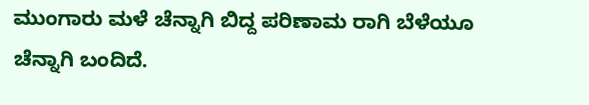ಮುಂಗಾರು ಮಳೆ ಚೆನ್ನಾಗಿ ಬಿದ್ದ ಪರಿಣಾಮ ರಾಗಿ ಬೆಳೆಯೂ ಚೆನ್ನಾಗಿ ಬಂದಿದೆ.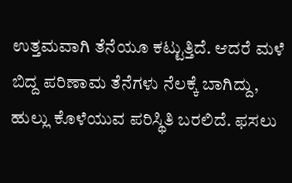ಉತ್ತಮವಾಗಿ ತೆನೆಯೂ ಕಟ್ಟುತ್ತಿದೆ. ಆದರೆ ಮಳೆ ಬಿದ್ದ ಪರಿಣಾಮ ತೆನೆಗಳು ನೆಲಕ್ಕೆ ಬಾಗಿದ್ದು, ಹುಲ್ಲು ಕೊಳೆಯುವ ಪರಿಸ್ಥಿತಿ ಬರಲಿದೆ. ಫಸಲು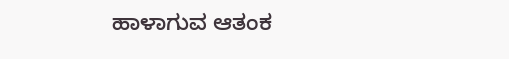ಹಾಳಾಗುವ ಆತಂಕ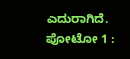ಎದುರಾಗಿದೆ.
ಪೋಟೋ 1 :